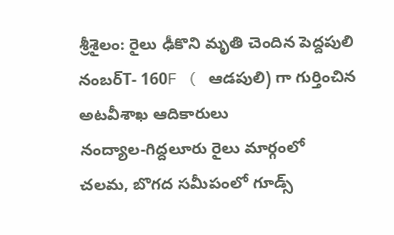శ్రీశైలం: రైలు ఢీకొని మృతి చెందిన పెద్దపులి నంబర్T- 160F ( ఆడపులి) గా గుర్తించిన అటవీశాఖ ఆదికారులు
నంద్యాల-గిద్దలూరు రైలు మార్గంలో చలమ, బొగద సమీపంలో గూడ్స్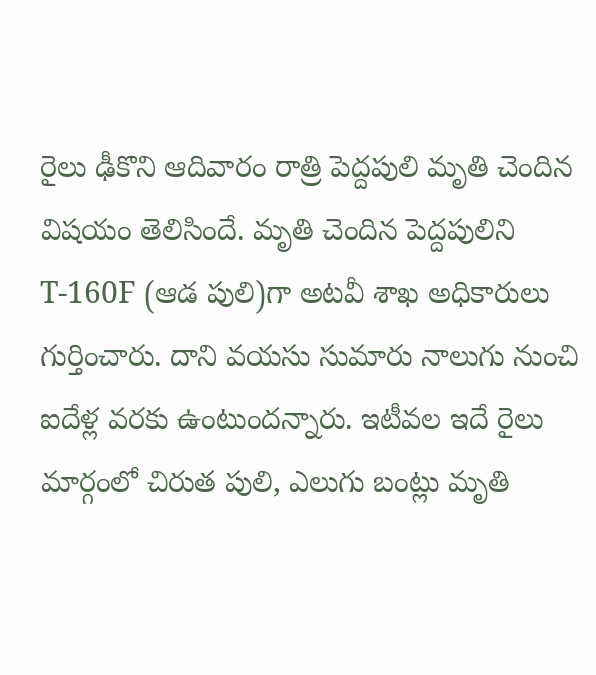రైలు ఢీకొని ఆదివారం రాత్రి పెద్దపులి మృతి చెందిన విషయం తెలిసిందే. మృతి చెందిన పెద్దపులిని T-160F (ఆడ పులి)గా అటవీ శాఖ అధికారులు గుర్తించారు. దాని వయసు సుమారు నాలుగు నుంచి ఐదేళ్ల వరకు ఉంటుందన్నారు. ఇటీవల ఇదే రైలు మార్గంలో చిరుత పులి, ఎలుగు బంట్లు మృతి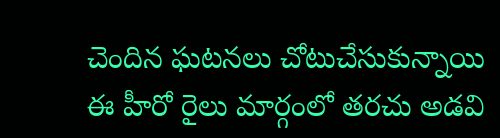చెందిన ఘటనలు చోటుచేసుకున్నాయి ఈ హీరో రైలు మార్గంలో తరచు అడవి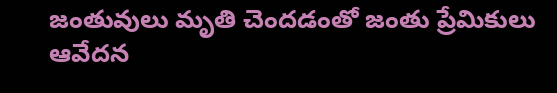జంతువులు మృతి చెందడంతో జంతు ప్రేమికులు ఆవేదన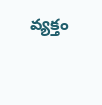వ్యక్తం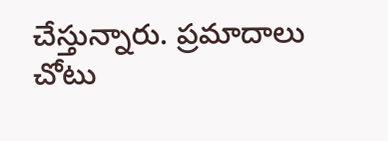చేస్తున్నారు. ప్రమాదాలు చోటు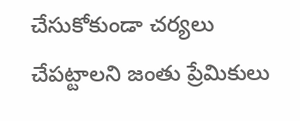చేసుకోకుండా చర్యలు చేపట్టాలని జంతు ప్రేమికులు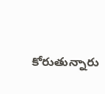కోరుతున్నారు